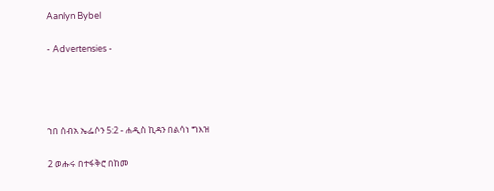Aanlyn Bybel

- Advertensies -




ኀበ ሰብአ ኤፌሶን 5:2 - ሐዲስ ኪዳን በልሳነ ግእዝ

2 ወሑሩ በተፋቅሮ በከመ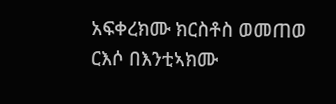አፍቀረክሙ ክርስቶስ ወመጠወ ርእሶ በእንቲኣክሙ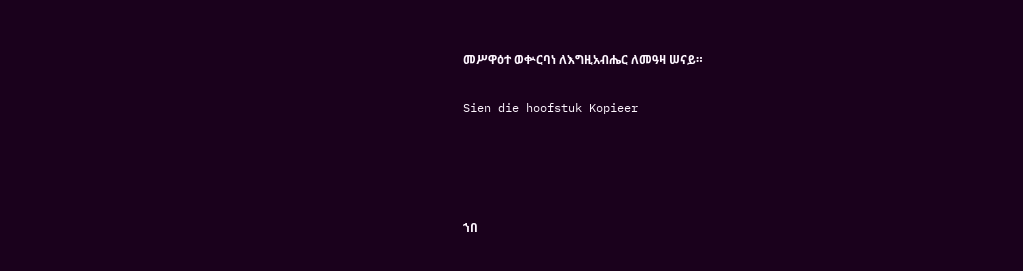መሥዋዕተ ወቍርባነ ለእግዚአብሔር ለመዓዛ ሠናይ።

Sien die hoofstuk Kopieer




ኀበ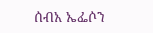ሰብአ ኤፌሶን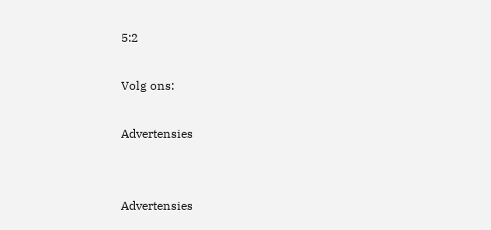5:2

Volg ons:

Advertensies


Advertensies